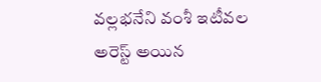వల్లభనేని వంశీ ఇటీవల అరెస్ట్ అయిన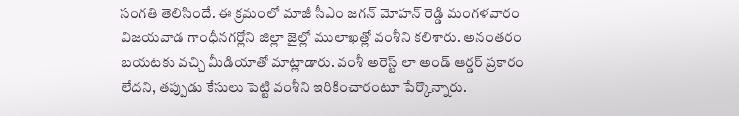సంగతి తెలిసిందే. ఈ క్రమంలో మాజీ సీఎం జగన్ మోహన్ రెడ్డి మంగళవారం విజయవాడ గాంధీనగర్లోని జిల్లా జైల్లో ములాఖత్లో వంశీని కలిశారు. అనంతరం బయటకు వచ్చి మీడియాతో మాట్లాడారు. వంశీ అరెస్ట్ లా అండ్ ఆర్డర్ ప్రకారం లేదని, తప్పుడు కేసులు పెట్టి వంశీని ఇరికించారంటూ పేర్కొన్నారు.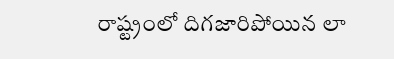రాష్ట్రంలో దిగజారిపోయిన లా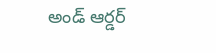అండ్ ఆర్డర్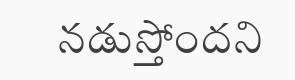నడుస్తోందని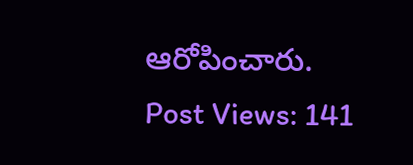ఆరోపించారు.
Post Views: 141